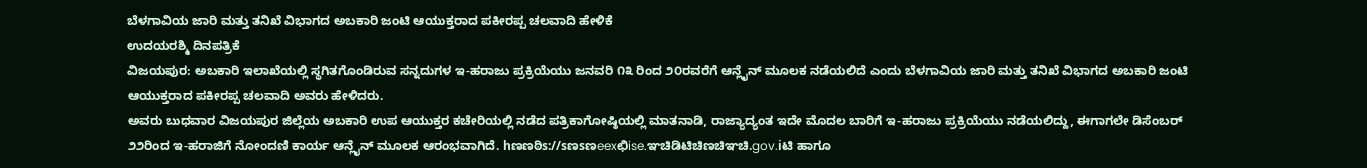ಬೆಳಗಾವಿಯ ಜಾರಿ ಮತ್ತು ತನಿಖೆ ವಿಭಾಗದ ಅಬಕಾರಿ ಜಂಟಿ ಆಯುಕ್ತರಾದ ಪಕೀರಪ್ಪ ಚಲವಾದಿ ಹೇಳಿಕೆ
ಉದಯರಶ್ಮಿ ದಿನಪತ್ರಿಕೆ
ವಿಜಯಪುರ: ಅಬಕಾರಿ ಇಲಾಖೆಯಲ್ಲಿ ಸ್ಥಗಿತಗೊಂಡಿರುವ ಸನ್ನದುಗಳ ಇ-ಹರಾಜು ಪ್ರಕ್ರಿಯೆಯು ಜನವರಿ ೧೩ ರಿಂದ ೨೦ರವರೆಗೆ ಆನ್ಲೈನ್ ಮೂಲಕ ನಡೆಯಲಿದೆ ಎಂದು ಬೆಳಗಾವಿಯ ಜಾರಿ ಮತ್ತು ತನಿಖೆ ವಿಭಾಗದ ಅಬಕಾರಿ ಜಂಟಿ ಆಯುಕ್ತರಾದ ಪಕೀರಪ್ಪ ಚಲವಾದಿ ಅವರು ಹೇಳಿದರು.
ಅವರು ಬುಧವಾರ ವಿಜಯಪುರ ಜಿಲ್ಲೆಯ ಅಬಕಾರಿ ಉಪ ಆಯುಕ್ತರ ಕಚೇರಿಯಲ್ಲಿ ನಡೆದ ಪತ್ರಿಕಾಗೋಷ್ಠಿಯಲ್ಲಿ ಮಾತನಾಡಿ, ರಾಜ್ಯಾದ್ಯಂತ ಇದೇ ಮೊದಲ ಬಾರಿಗೆ ಇ-ಹರಾಜು ಪ್ರಕ್ರಿಯೆಯು ನಡೆಯಲಿದ್ದು, ಈಗಾಗಲೇ ಡಿಸೆಂಬರ್ ೨೨ರಿಂದ ಇ-ಹರಾಜಿಗೆ ನೋಂದಣಿ ಕಾರ್ಯ ಆನ್ಲೈನ್ ಮೂಲಕ ಆರಂಭವಾಗಿದೆ. hಣಣಠಿs://sಣsಣeexಛಿise.ಞಚಿಡಿಟಿಚಿಣಚಿಞಚಿ.gov.iಟಿ ಹಾಗೂ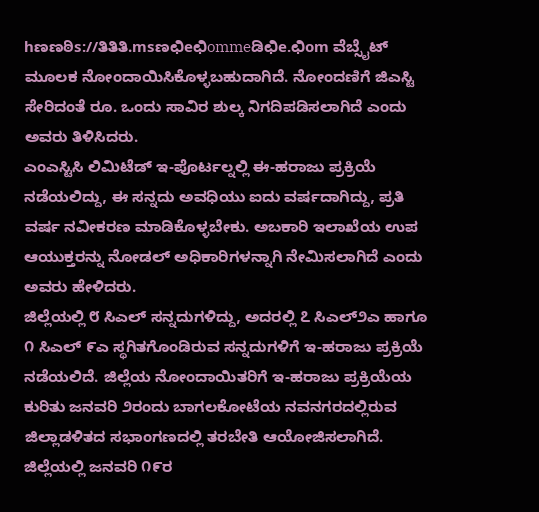hಣಣಠಿs://ತಿತಿತಿ.msಣಛಿeಛಿommeಡಿಛಿe.ಛಿom ವೆಬ್ಸೈಟ್ ಮೂಲಕ ನೋಂದಾಯಿಸಿಕೊಳ್ಳಬಹುದಾಗಿದೆ. ನೋಂದಣಿಗೆ ಜಿಎಸ್ಟಿ ಸೇರಿದಂತೆ ರೂ. ಒಂದು ಸಾವಿರ ಶುಲ್ಕ ನಿಗದಿಪಡಿಸಲಾಗಿದೆ ಎಂದು ಅವರು ತಿಳಿಸಿದರು.
ಎಂಎಸ್ಟಿಸಿ ಲಿಮಿಟೆಡ್ ಇ-ಪೊರ್ಟಲ್ನಲ್ಲಿ ಈ-ಹರಾಜು ಪ್ರಕ್ರಿಯೆ ನಡೆಯಲಿದ್ದು, ಈ ಸನ್ನದು ಅವಧಿಯು ಐದು ವರ್ಷದಾಗಿದ್ದು, ಪ್ರತಿ ವರ್ಷ ನವೀಕರಣ ಮಾಡಿಕೊಳ್ಳಬೇಕು. ಅಬಕಾರಿ ಇಲಾಖೆಯ ಉಪ ಆಯುಕ್ತರನ್ನು ನೋಡಲ್ ಅಧಿಕಾರಿಗಳನ್ನಾಗಿ ನೇಮಿಸಲಾಗಿದೆ ಎಂದು ಅವರು ಹೇಳಿದರು.
ಜಿಲ್ಲೆಯಲ್ಲಿ ೮ ಸಿಎಲ್ ಸನ್ನದುಗಳಿದ್ದು, ಅದರಲ್ಲಿ ೭ ಸಿಎಲ್೨ಎ ಹಾಗೂ ೧ ಸಿಎಲ್ ೯ಎ ಸ್ಥಗಿತಗೊಂಡಿರುವ ಸನ್ನದುಗಳಿಗೆ ಇ-ಹರಾಜು ಪ್ರಕ್ರಿಯೆ ನಡೆಯಲಿದೆ. ಜಿಲ್ಲೆಯ ನೋಂದಾಯಿತರಿಗೆ ಇ-ಹರಾಜು ಪ್ರಕ್ರಿಯೆಯ ಕುರಿತು ಜನವರಿ ೨ರಂದು ಬಾಗಲಕೋಟೆಯ ನವನಗರದಲ್ಲಿರುವ ಜಿಲ್ಲಾಡಳಿತದ ಸಭಾಂಗಣದಲ್ಲಿ ತರಬೇತಿ ಆಯೋಜಿಸಲಾಗಿದೆ. ಜಿಲ್ಲೆಯಲ್ಲಿ ಜನವರಿ ೧೯ರ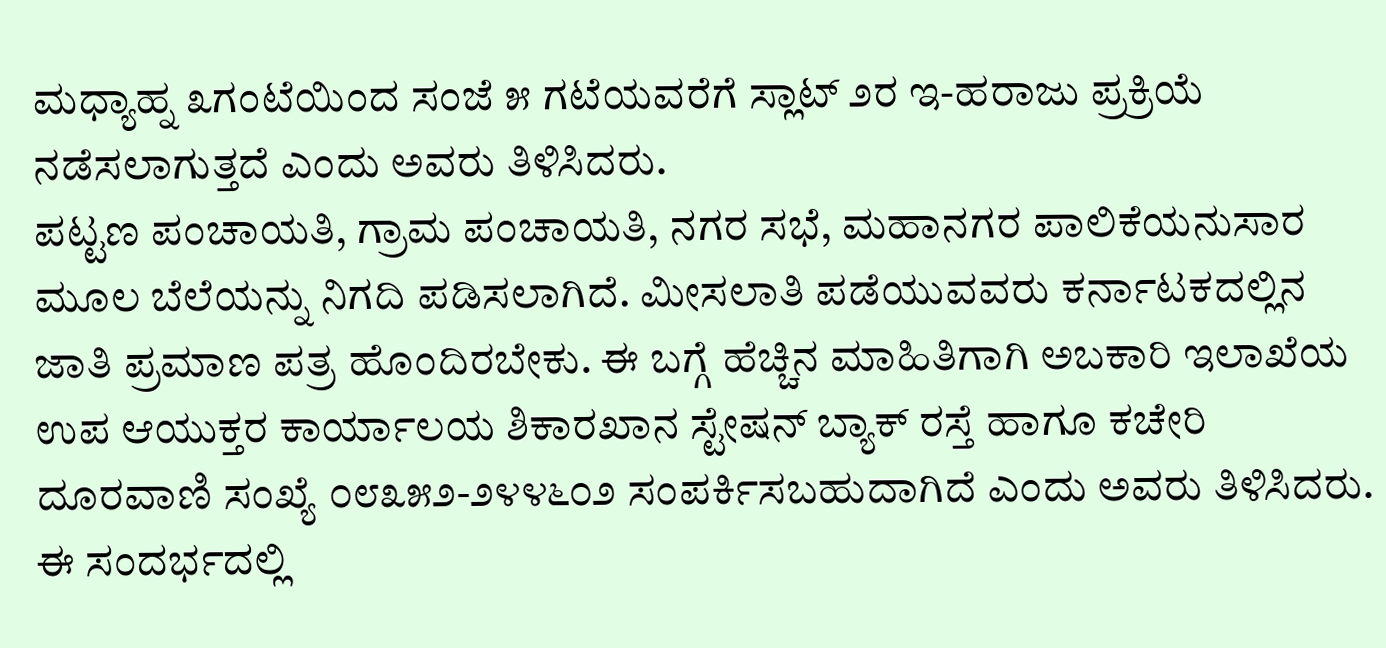ಮಧ್ಯಾಹ್ನ ೩ಗಂಟೆಯಿಂದ ಸಂಜೆ ೫ ಗಟೆಯವರೆಗೆ ಸ್ಲಾಟ್ ೨ರ ಇ-ಹರಾಜು ಪ್ರಕ್ರಿಯೆ ನಡೆಸಲಾಗುತ್ತದೆ ಎಂದು ಅವರು ತಿಳಿಸಿದರು.
ಪಟ್ಟಣ ಪಂಚಾಯತಿ, ಗ್ರಾಮ ಪಂಚಾಯತಿ, ನಗರ ಸಭೆ, ಮಹಾನಗರ ಪಾಲಿಕೆಯನುಸಾರ ಮೂಲ ಬೆಲೆಯನ್ನು ನಿಗದಿ ಪಡಿಸಲಾಗಿದೆ. ಮೀಸಲಾತಿ ಪಡೆಯುವವರು ಕರ್ನಾಟಕದಲ್ಲಿನ ಜಾತಿ ಪ್ರಮಾಣ ಪತ್ರ ಹೊಂದಿರಬೇಕು. ಈ ಬಗ್ಗೆ ಹೆಚ್ಚಿನ ಮಾಹಿತಿಗಾಗಿ ಅಬಕಾರಿ ಇಲಾಖೆಯ ಉಪ ಆಯುಕ್ತರ ಕಾರ್ಯಾಲಯ ಶಿಕಾರಖಾನ ಸ್ಟೇಷನ್ ಬ್ಯಾಕ್ ರಸ್ತೆ ಹಾಗೂ ಕಚೇರಿ ದೂರವಾಣಿ ಸಂಖ್ಯೆ ೦೮೩೫೨-೨೪೪೬೦೨ ಸಂಪರ್ಕಿಸಬಹುದಾಗಿದೆ ಎಂದು ಅವರು ತಿಳಿಸಿದರು.
ಈ ಸಂದರ್ಭದಲ್ಲಿ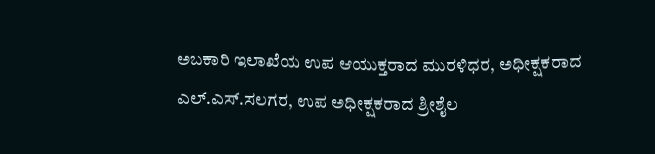ಅಬಕಾರಿ ಇಲಾಖೆಯ ಉಪ ಆಯುಕ್ತರಾದ ಮುರಳಿಧರ, ಅಧೀಕ್ಷಕರಾದ ಎಲ್.ಎಸ್.ಸಲಗರ, ಉಪ ಅಧೀಕ್ಷಕರಾದ ಶ್ರೀಶೈಲ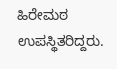ಹಿರೇಮಠ ಉಪಸ್ಥಿತರಿದ್ದರು.